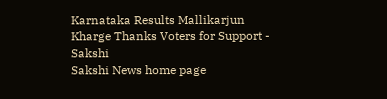Karnataka Results Mallikarjun Kharge Thanks Voters for Support - Sakshi
Sakshi News home page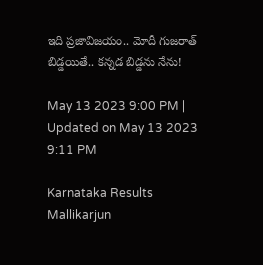ఇది ప్రజావిజయం.. మోదీ గుజరాత్‌ బిడ్డయితే.. కన్నడ బిడ్డను నేను!

May 13 2023 9:00 PM | Updated on May 13 2023 9:11 PM

Karnataka Results Mallikarjun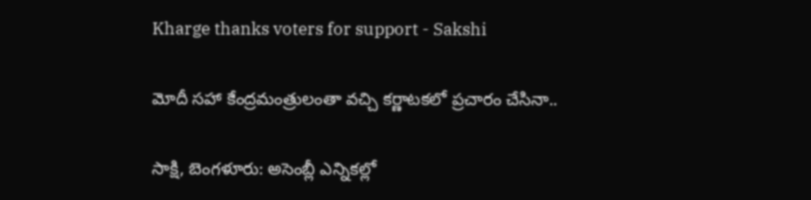Kharge thanks voters for support - Sakshi

మోదీ సహా కేంద్రమంత్రులంతా వచ్చి కర్ణాటకలో ప్రచారం చేసినా..

సాక్షి, బెంగళూరు: అసెంబ్లీ ఎన్నికల్లో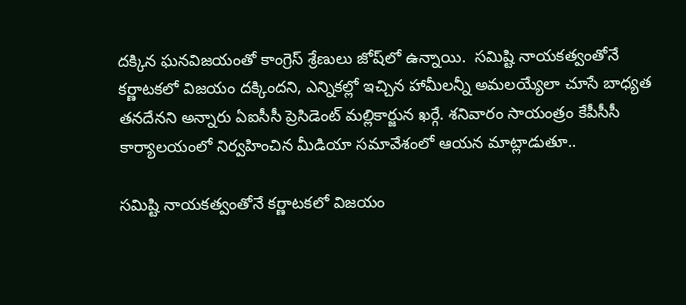దక్కిన ఘనవిజయంతో కాంగ్రెస్‌ శ్రేణులు జోష్‌లో ఉన్నాయి.  సమిష్టి నాయకత్వంతోనే కర్ణాటకలో విజయం దక్కిందని, ఎన్నికల్లో ఇచ్చిన హామీలన్నీ అమలయ్యేలా చూసే బాధ్యత తనదేనని అన్నారు ఏఐసీసీ ప్రెసిడెంట్‌ మల్లికార్జున ఖర్గే. శనివారం సాయంత్రం కేపీసీసీ కార్యాలయంలో నిర్వహించిన మీడియా సమావేశంలో ఆయన మాట్లాడుతూ..

సమిష్టి నాయకత్వంతోనే కర్ణాటకలో విజయం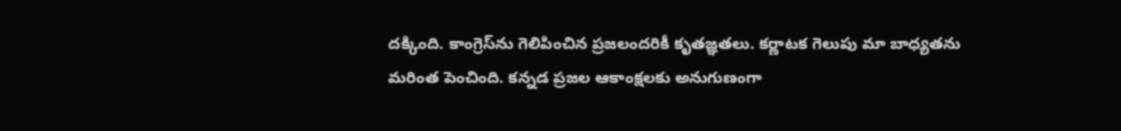దక్కింది. కాంగ్రెస్‌ను గెలిపించిన ప్రజలందరికీ కృతజ్ఞతలు. కర్ణాటక గెలుపు మా బాధ్యతను మరింత పెంచింది. కన్నడ ప్రజల ఆకాంక్షలకు అనుగుణంగా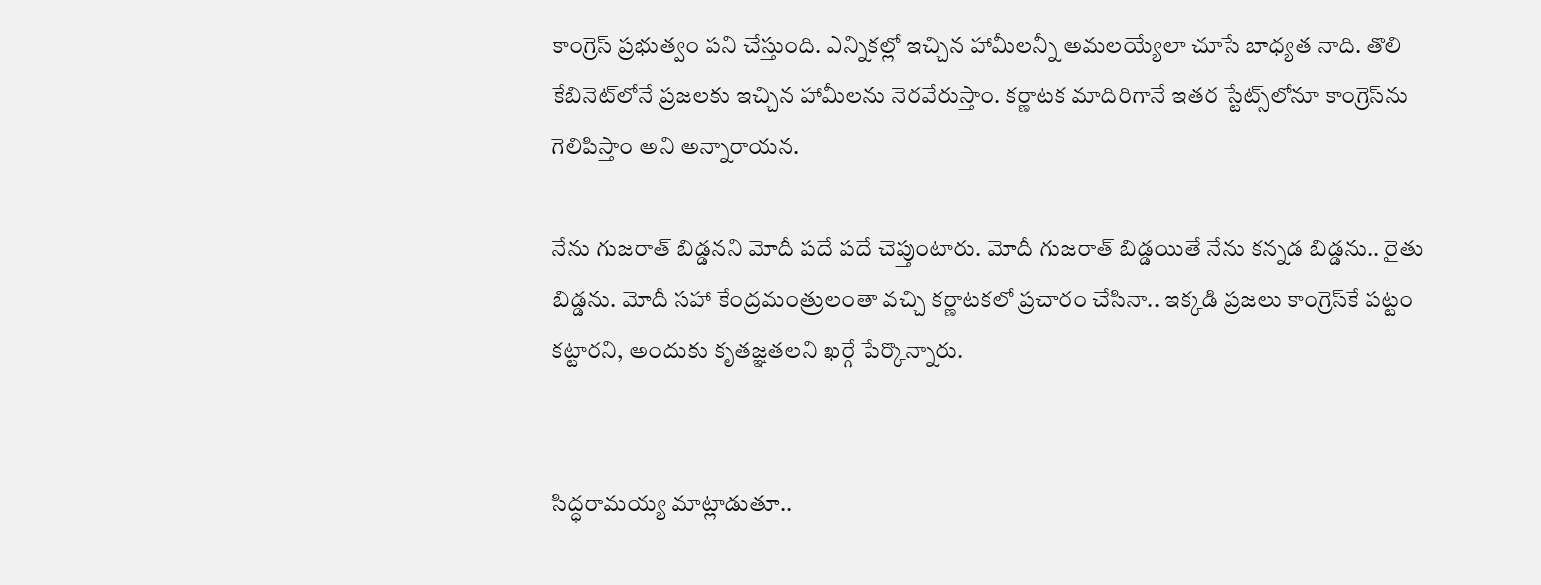కాంగ్రెస్‌ ప్రభుత్వం పని చేస్తుంది. ఎన్నికల్లో ఇచ్చిన హామీలన్నీ అమలయ్యేలా చూసే బాధ్యత నాది. తొలి కేబినెట్‌లోనే ప్రజలకు ఇచ్చిన హామీలను నెరవేరుస్తాం. కర్ణాటక మాదిరిగానే ఇతర స్టేట్స్‌లోనూ కాంగ్రెస్‌ను గెలిపిస్తాం అని అన్నారాయన.

నేను గుజరాత్‌ బిడ్డనని మోదీ పదే పదే చెప్తుంటారు. మోదీ గుజరాత్‌ బిడ్డయితే నేను కన్నడ బిడ్డను.. రైతు బిడ్డను. మోదీ సహా కేంద్రమంత్రులంతా వచ్చి కర్ణాటకలో ప్రచారం చేసినా.. ఇక్కడి ప్రజలు కాంగ్రెస్‌కే పట్టం కట్టారని, అందుకు కృతజ్ఞతలని ఖర్గే పేర్కొన్నారు.


సిద్ధరామయ్య మాట్లాడుతూ..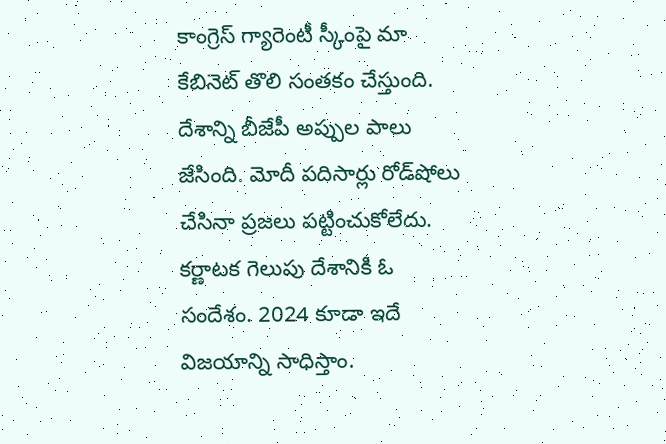కాంగ్రెస్‌ గ్యారెంటీ స్కీంపై మా కేబినెట్‌ తొలి సంతకం చేస్తుంది. దేశాన్ని బీజేపీ అప్పుల పాలు జేసింది. మోదీ పదిసార్లు రోడ్‌షోలు చేసినా ప్రజలు పట్టించుకోలేదు. కర్ణాటక గెలుపు దేశానికి ఓ సందేశం. 2024 కూడా ఇదే విజయాన్ని సాధిస్తాం.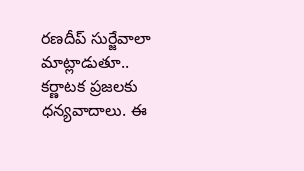రణదీప్‌ సుర్జేవాలా మాట్లాడుతూ..
కర్ణాటక ప్రజలకు ధన్యవాదాలు. ఈ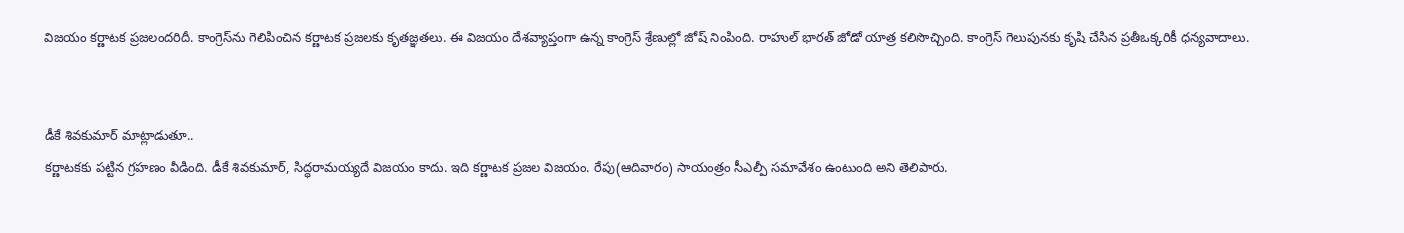విజయం కర్ణాటక ప్రజలందరిదీ. కాంగ్రెస్‌ను గెలిపించిన కర్ణాటక ప్రజలకు కృతజ్ఞతలు. ఈ విజయం దేశవ్యాప్తంగా ఉన్న కాంగ్రెస్‌ శ్రేణుల్లో జోష్‌ నింపింది. రాహుల్‌ భారత్‌ జోడో యాత్ర కలిసొచ్చింది. కాంగ్రెస్‌ గెలుపునకు కృషి చేసిన ప్రతీఒక్కరికీ ధన్యవాదాలు.


డీకే శివకుమార్‌ మాట్లాడుతూ..
కర్ణాటకకు పట్టిన గ్రహణం వీడింది. డీకే శివకుమార్‌, సిద్ధరామయ్యదే విజయం కాదు. ఇది కర్ణాటక ప్రజల విజయం. రేపు(ఆదివారం) సాయంత్రం సీఎల్పీ సమావేశం ఉంటుంది అని తెలిపారు.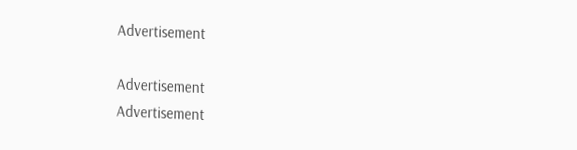Advertisement

Advertisement
Advertisement